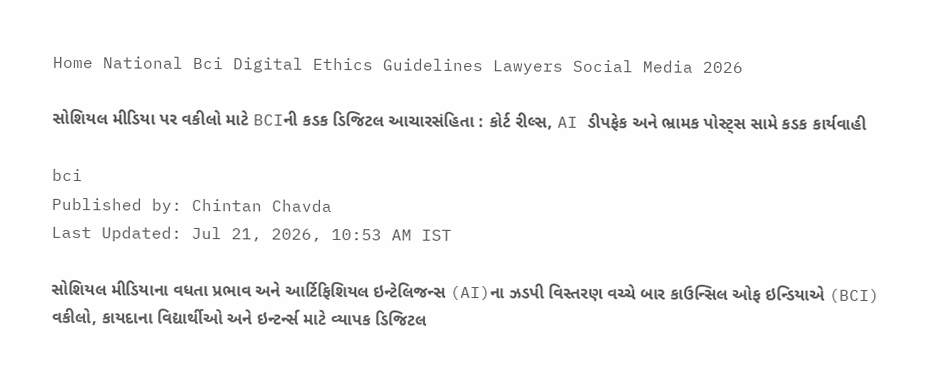Home National Bci Digital Ethics Guidelines Lawyers Social Media 2026

સોશિયલ મીડિયા પર વકીલો માટે BCIની કડક ડિજિટલ આચારસંહિતા : કોર્ટ રીલ્સ, AI ડીપફેક અને ભ્રામક પોસ્ટ્સ સામે કડક કાર્યવાહી

bci
Published by: Chintan Chavda
Last Updated: Jul 21, 2026, 10:53 AM IST

સોશિયલ મીડિયાના વધતા પ્રભાવ અને આર્ટિફિશિયલ ઇન્ટેલિજન્સ (AI)ના ઝડપી વિસ્તરણ વચ્ચે બાર કાઉન્સિલ ઓફ ઇન્ડિયાએ (BCI) વકીલો, કાયદાના વિદ્યાર્થીઓ અને ઇન્ટર્ન્સ માટે વ્યાપક ડિજિટલ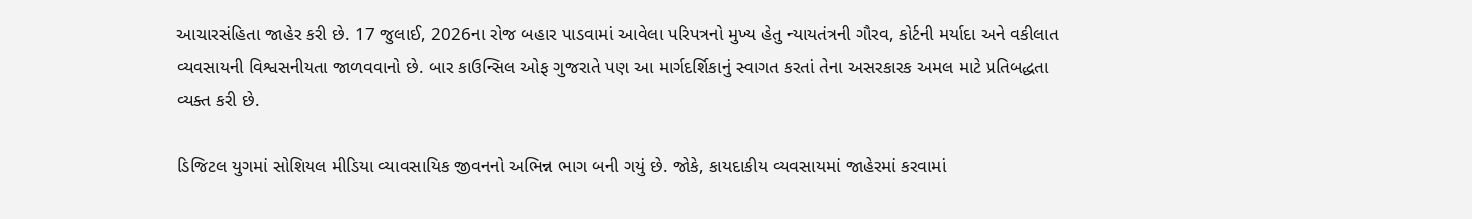આચારસંહિતા જાહેર કરી છે. 17 જુલાઈ, 2026ના રોજ બહાર પાડવામાં આવેલા પરિપત્રનો મુખ્ય હેતુ ન્યાયતંત્રની ગૌરવ, કોર્ટની મર્યાદા અને વકીલાત વ્યવસાયની વિશ્વસનીયતા જાળવવાનો છે. બાર કાઉન્સિલ ઓફ ગુજરાતે પણ આ માર્ગદર્શિકાનું સ્વાગત કરતાં તેના અસરકારક અમલ માટે પ્રતિબદ્ધતા વ્યક્ત કરી છે.

ડિજિટલ યુગમાં સોશિયલ મીડિયા વ્યાવસાયિક જીવનનો અભિન્ન ભાગ બની ગયું છે. જોકે, કાયદાકીય વ્યવસાયમાં જાહેરમાં કરવામાં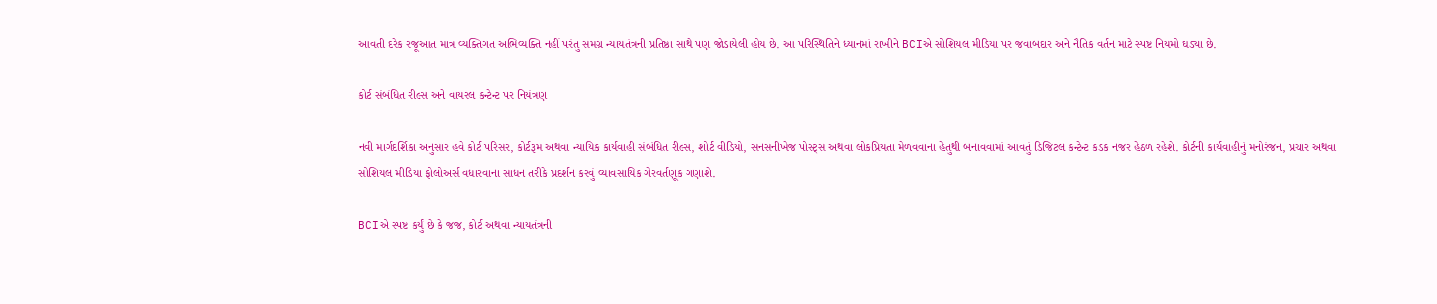આવતી દરેક રજૂઆત માત્ર વ્યક્તિગત અભિવ્યક્તિ નહીં પરંતુ સમગ્ર ન્યાયતંત્રની પ્રતિષ્ઠા સાથે પણ જોડાયેલી હોય છે. આ પરિસ્થિતિને ધ્યાનમાં રાખીને BCIએ સોશિયલ મીડિયા પર જવાબદાર અને નૈતિક વર્તન માટે સ્પષ્ટ નિયમો ઘડ્યા છે.

કોર્ટ સંબંધિત રીલ્સ અને વાયરલ કન્ટેન્ટ પર નિયંત્રણ

નવી માર્ગદર્શિકા અનુસાર હવે કોર્ટ પરિસર, કોર્ટરૂમ અથવા ન્યાયિક કાર્યવાહી સંબંધિત રીલ્સ, શોર્ટ વીડિયો, સનસનીખેજ પોસ્ટ્સ અથવા લોકપ્રિયતા મેળવવાના હેતુથી બનાવવામાં આવતું ડિજિટલ કન્ટેન્ટ કડક નજર હેઠળ રહેશે. કોર્ટની કાર્યવાહીનું મનોરંજન, પ્રચાર અથવા સોશિયલ મીડિયા ફોલોઅર્સ વધારવાના સાધન તરીકે પ્રદર્શન કરવું વ્યાવસાયિક ગેરવર્તણૂક ગણાશે.

BCIએ સ્પષ્ટ કર્યું છે કે જજ, કોર્ટ અથવા ન્યાયતંત્રની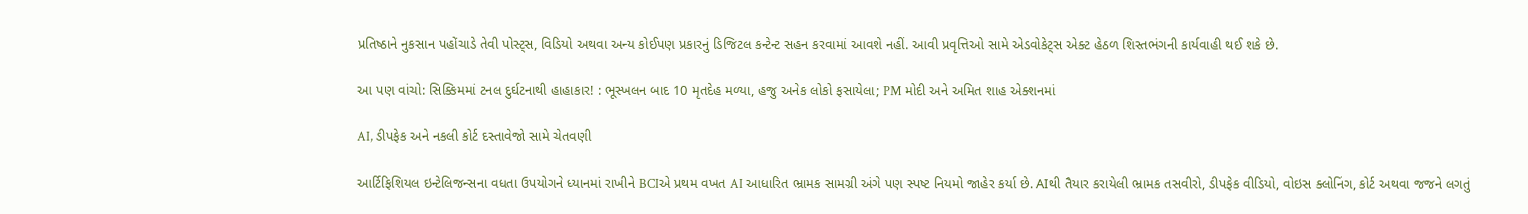પ્રતિષ્ઠાને નુકસાન પહોંચાડે તેવી પોસ્ટ્સ, વિડિયો અથવા અન્ય કોઈપણ પ્રકારનું ડિજિટલ કન્ટેન્ટ સહન કરવામાં આવશે નહીં. આવી પ્રવૃત્તિઓ સામે એડવોકેટ્સ એક્ટ હેઠળ શિસ્તભંગની કાર્યવાહી થઈ શકે છે.

આ પણ વાંચો: સિક્કિમમાં ટનલ દુર્ઘટનાથી હાહાકાર! : ભૂસ્ખલન બાદ 10 મૃતદેહ મળ્યા, હજુ અનેક લોકો ફસાયેલા; PM મોદી અને અમિત શાહ એક્શનમાં

AI, ડીપફેક અને નકલી કોર્ટ દસ્તાવેજો સામે ચેતવણી

આર્ટિફિશિયલ ઇન્ટેલિજન્સના વધતા ઉપયોગને ધ્યાનમાં રાખીને BCIએ પ્રથમ વખત AI આધારિત ભ્રામક સામગ્રી અંગે પણ સ્પષ્ટ નિયમો જાહેર કર્યા છે. AIથી તૈયાર કરાયેલી ભ્રામક તસવીરો, ડીપફેક વીડિયો, વોઇસ ક્લોનિંગ, કોર્ટ અથવા જજને લગતું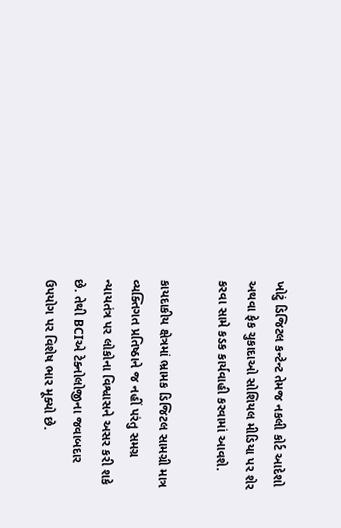ખોટું ડિજિટલ કન્ટેન્ટ તેમજ નકલી કોર્ટ આદેશો અથવા ફેક ચુકાદાઓ સોશિયલ મીડિયા પર શેર કરવા સામે કડક કાર્યવાહી કરવામાં આવશે.

કાયદાકીય ક્ષેત્રમાં ભ્રામક ડિજિટલ સામગ્રી માત્ર વ્યક્તિગત પ્રતિષ્ઠાને જ નહીં પરંતુ સમગ્ર ન્યાયતંત્ર પર લોકોના વિશ્વાસને અસર કરી શકે છે. તેથી BCIએ ટેક્નોલોજીના જવાબદાર ઉપયોગ પર વિશેષ ભાર મૂક્યો છે.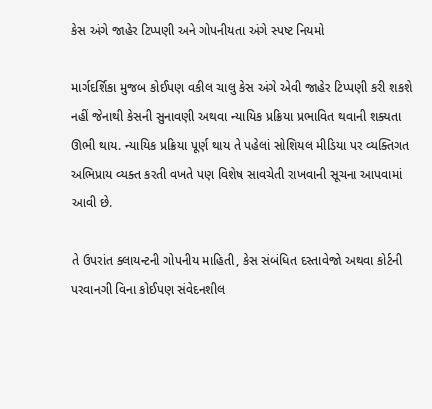કેસ અંગે જાહેર ટિપ્પણી અને ગોપનીયતા અંગે સ્પષ્ટ નિયમો

માર્ગદર્શિકા મુજબ કોઈપણ વકીલ ચાલુ કેસ અંગે એવી જાહેર ટિપ્પણી કરી શકશે નહીં જેનાથી કેસની સુનાવણી અથવા ન્યાયિક પ્રક્રિયા પ્રભાવિત થવાની શક્યતા ઊભી થાય. ન્યાયિક પ્રક્રિયા પૂર્ણ થાય તે પહેલાં સોશિયલ મીડિયા પર વ્યક્તિગત અભિપ્રાય વ્યક્ત કરતી વખતે પણ વિશેષ સાવચેતી રાખવાની સૂચના આપવામાં આવી છે.

તે ઉપરાંત ક્લાયન્ટની ગોપનીય માહિતી, કેસ સંબંધિત દસ્તાવેજો અથવા કોર્ટની પરવાનગી વિના કોઈપણ સંવેદનશીલ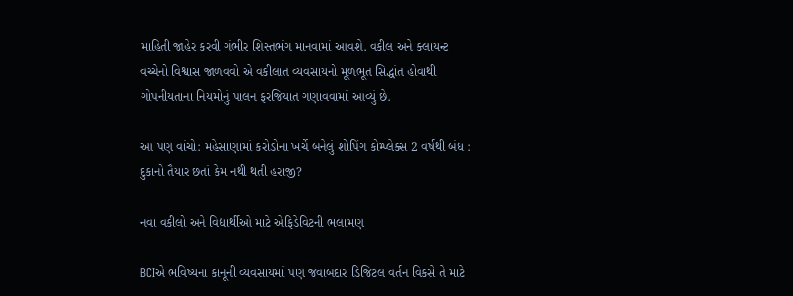માહિતી જાહેર કરવી ગંભીર શિસ્તભંગ માનવામાં આવશે. વકીલ અને ક્લાયન્ટ વચ્ચેનો વિશ્વાસ જાળવવો એ વકીલાત વ્યવસાયનો મૂળભૂત સિદ્ધાંત હોવાથી ગોપનીયતાના નિયમોનું પાલન ફરજિયાત ગણાવવામાં આવ્યું છે.

આ પણ વાંચો: મહેસાણામાં કરોડોના ખર્ચે બનેલું શોપિંગ કોમ્પ્લેક્સ 2 વર્ષથી બંધ : દુકાનો તૈયાર છતાં કેમ નથી થતી હરાજી?

નવા વકીલો અને વિદ્યાર્થીઓ માટે એફિડેવિટની ભલામણ

BCIએ ભવિષ્યના કાનૂની વ્યવસાયમાં પણ જવાબદાર ડિજિટલ વર્તન વિકસે તે માટે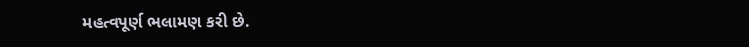મહત્વપૂર્ણ ભલામણ કરી છે.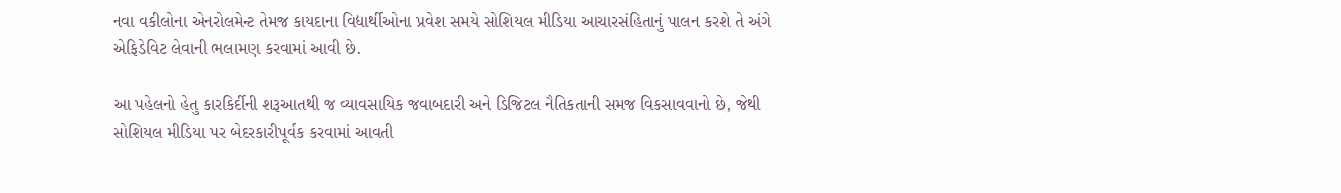નવા વકીલોના એનરોલમેન્ટ તેમજ કાયદાના વિદ્યાર્થીઓના પ્રવેશ સમયે સોશિયલ મીડિયા આચારસંહિતાનું પાલન કરશે તે અંગે એફિડેવિટ લેવાની ભલામણ કરવામાં આવી છે.

આ પહેલનો હેતુ કારકિર્દીની શરૂઆતથી જ વ્યાવસાયિક જવાબદારી અને ડિજિટલ નૈતિકતાની સમજ વિકસાવવાનો છે, જેથી સોશિયલ મીડિયા પર બેદરકારીપૂર્વક કરવામાં આવતી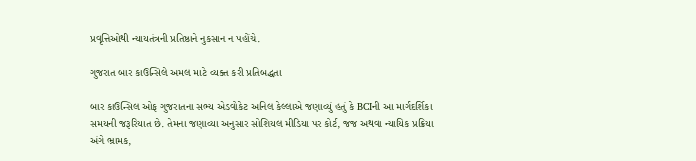પ્રવૃત્તિઓથી ન્યાયતંત્રની પ્રતિષ્ઠાને નુકસાન ન પહોંચે.

ગુજરાત બાર કાઉન્સિલે અમલ માટે વ્યક્ત કરી પ્રતિબદ્ધતા

બાર કાઉન્સિલ ઓફ ગુજરાતના સભ્ય એડવોકેટ અનિલ કેલ્લાએ જણાવ્યું હતું કે BCIની આ માર્ગદર્શિકા સમયની જરૂરિયાત છે. તેમના જણાવ્યા અનુસાર સોશિયલ મીડિયા પર કોર્ટ, જજ અથવા ન્યાયિક પ્રક્રિયા અંગે ભ્રામક,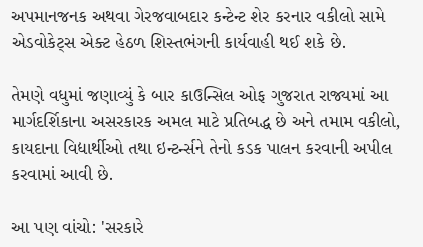અપમાનજનક અથવા ગેરજવાબદાર કન્ટેન્ટ શેર કરનાર વકીલો સામે એડવોકેટ્સ એક્ટ હેઠળ શિસ્તભંગની કાર્યવાહી થઈ શકે છે.

તેમણે વધુમાં જણાવ્યું કે બાર કાઉન્સિલ ઓફ ગુજરાત રાજ્યમાં આ માર્ગદર્શિકાના અસરકારક અમલ માટે પ્રતિબદ્ધ છે અને તમામ વકીલો, કાયદાના વિદ્યાર્થીઓ તથા ઇન્ટર્ન્સને તેનો કડક પાલન કરવાની અપીલ કરવામાં આવી છે.

આ પણ વાંચો: 'સરકારે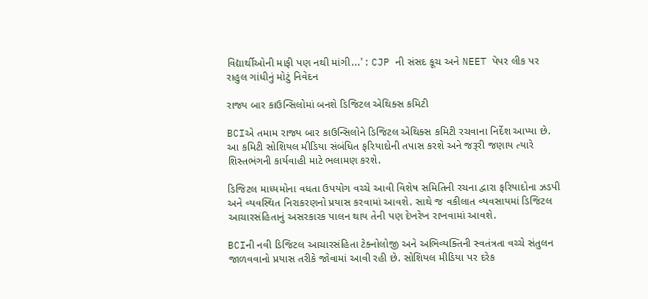વિદ્યાર્થીઓની માફી પણ નથી માંગી...' : CJP ની સંસદ કૂચ અને NEET પેપર લીક પર રાહુલ ગાંધીનું મોટું નિવેદન

રાજ્ય બાર કાઉન્સિલોમાં બનશે ડિજિટલ એથિક્સ કમિટી

BCIએ તમામ રાજ્ય બાર કાઉન્સિલોને ડિજિટલ એથિક્સ કમિટી રચવાના નિર્દેશ આપ્યા છે. આ કમિટી સોશિયલ મીડિયા સંબંધિત ફરિયાદોની તપાસ કરશે અને જરૂરી જણાય ત્યારે શિસ્તભંગની કાર્યવાહી માટે ભલામણ કરશે.

ડિજિટલ માધ્યમોના વધતા ઉપયોગ વચ્ચે આવી વિશેષ સમિતિની રચના દ્વારા ફરિયાદોના ઝડપી અને વ્યવસ્થિત નિરાકરણનો પ્રયાસ કરવામાં આવશે. સાથે જ વકીલાત વ્યવસાયમાં ડિજિટલ આચારસંહિતાનું અસરકારક પાલન થાય તેની પણ દેખરેખ રાખવામાં આવશે.

BCIની નવી ડિજિટલ આચારસંહિતા ટેક્નોલોજી અને અભિવ્યક્તિની સ્વતંત્રતા વચ્ચે સંતુલન જાળવવાનો પ્રયાસ તરીકે જોવામાં આવી રહી છે. સોશિયલ મીડિયા પર દરેક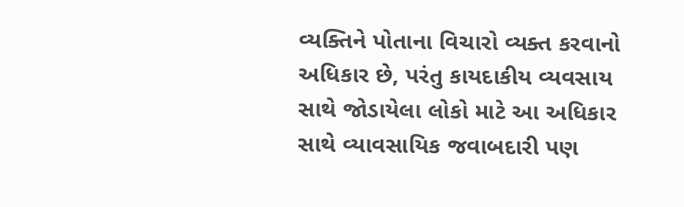વ્યક્તિને પોતાના વિચારો વ્યક્ત કરવાનો અધિકાર છે, પરંતુ કાયદાકીય વ્યવસાય સાથે જોડાયેલા લોકો માટે આ અધિકાર સાથે વ્યાવસાયિક જવાબદારી પણ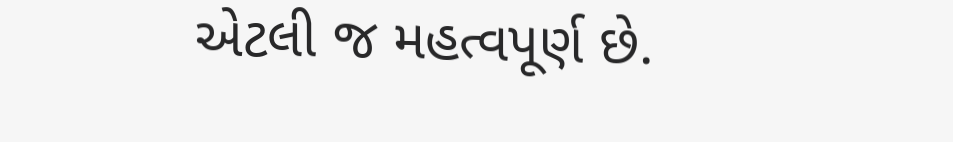એટલી જ મહત્વપૂર્ણ છે.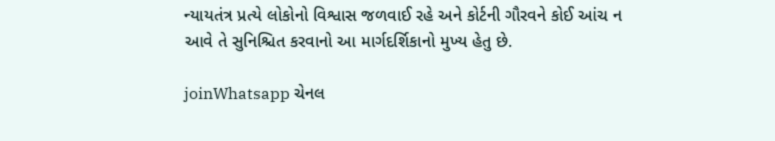ન્યાયતંત્ર પ્રત્યે લોકોનો વિશ્વાસ જળવાઈ રહે અને કોર્ટની ગૌરવને કોઈ આંચ ન આવે તે સુનિશ્ચિત કરવાનો આ માર્ગદર્શિકાનો મુખ્ય હેતુ છે.

joinWhatsapp ચેનલ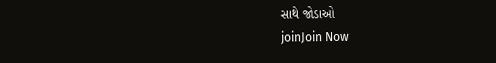સાથે જોડાઓ
joinJoin Now